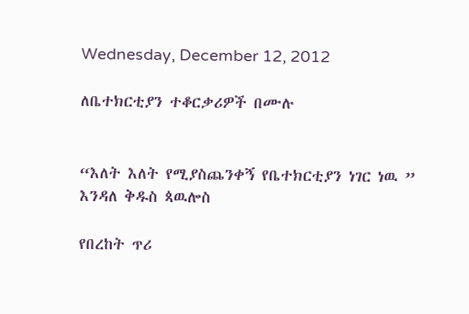Wednesday, December 12, 2012

ለቤተክርቲያን ተቆርቃሪዎች በሙሉ


“እለት እለት የሚያስጨንቀኝ የቤተክርቲያን ነገር ነዉ ” እንዳለ ቅዱስ ጳዉሎስ

የበረከት ጥሪ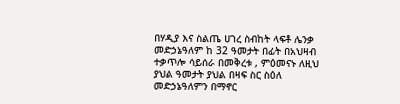በሃዲያ እና ስልጤ ሀገረ ስብከት ላፍቶ ሌንቃ መድኃኔዓለም ከ 32 ዓመታት በፊት በአህዛብ ተቃጥሎ ሳይሰራ በመቅረቱ , ምዕመናኑ ለዚህ ያህል ዓመታት ያህል በዛፍ ስር ስዕለ መድኃኔዓለምን በማኖር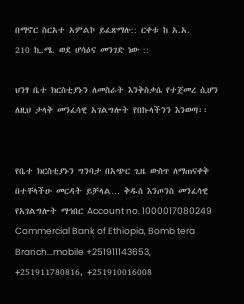በማኖር ስርአተ አምልኮ ይፈጽማሉ:: ርቀቱ ከ አ.አ.
210 ኪ.ሜ. ወደ ሆሳዕና መንገድ ነው ::

ህንፃ ቤተ ክርስቲያኑን ለመስራት እንቅስቃሴ የተጀመረ ሲሆን ለዚህ ታላቅ መንፈሳዊ አገልግሎት የበኩላችንን እንወጣ፡፡


የቤተ ክርስቲያኑን ግንባታ በአጭር ጊዜ ውስጥ ለማጠናቀቅ በተቸላችሁ መርዳት ይቻላል… ቅዱስ እንጦንስ መንፈሳዊ የአገልግሎት ማኅበር Account no. 1000017080249 Commercial Bank of Ethiopia, Bomb tera Branch...mobile +251911143653, +251911780816, +251910016008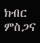ክብር ምስጋና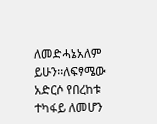ለመድሓኔአለም ይሁን፡፡ለፍፃሜው አድርሶ የበረከቱ ተካፋይ ለመሆን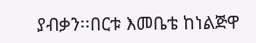ያብቃን፡፡በርቱ እመቤቴ ከነልጅዋ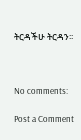ትርዳችሁ ትርዳን፡፡



No comments:

Post a Comment